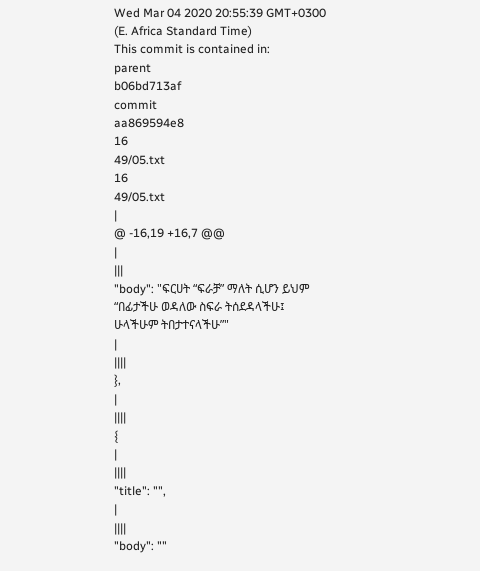Wed Mar 04 2020 20:55:39 GMT+0300 (E. Africa Standard Time)
This commit is contained in:
parent
b06bd713af
commit
aa869594e8
16
49/05.txt
16
49/05.txt
|
@ -16,19 +16,7 @@
|
|||
"body": "ፍርሀት “ፍራቻ” ማለት ሲሆን ይህም “በፊታችሁ ወዳለው ስፍራ ትሰደዳላችሁ፤ ሁላችሁም ትበታተናላችሁ”"
|
||||
},
|
||||
{
|
||||
"title": "",
|
||||
"body": ""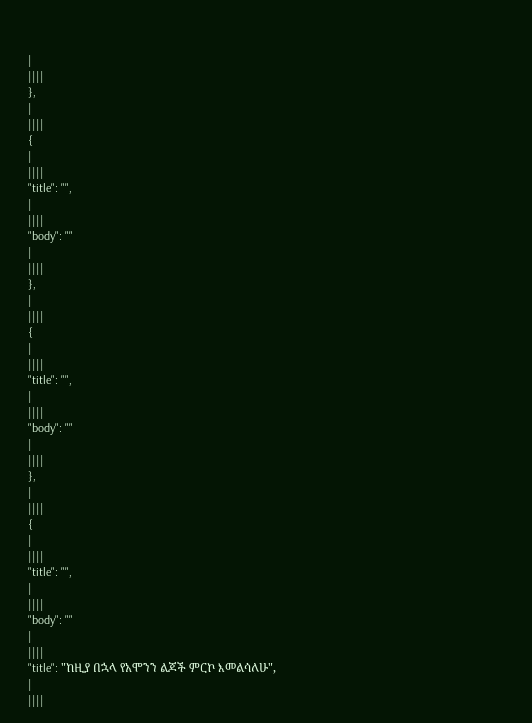|
||||
},
|
||||
{
|
||||
"title": "",
|
||||
"body": ""
|
||||
},
|
||||
{
|
||||
"title": "",
|
||||
"body": ""
|
||||
},
|
||||
{
|
||||
"title": "",
|
||||
"body": ""
|
||||
"title": "ከዚያ በኋላ የአሞንን ልጆች ምርኮ እመልሳለሁ",
|
||||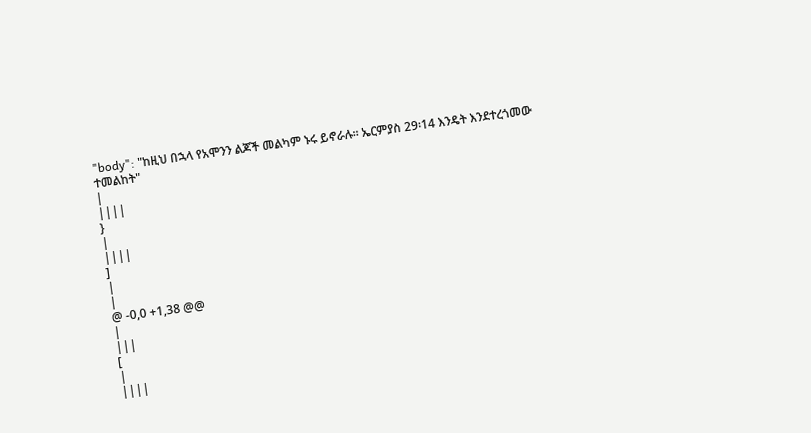"body": "ከዚህ በኋላ የአሞንን ልጆች መልካም ኑሩ ይኖራሉ፡፡ ኤርምያስ 29፡14 እንዴት እንደተረጎመው ተመልከት"
|
||||
}
|
||||
]
|
|
@ -0,0 +1,38 @@
|
|||
[
|
||||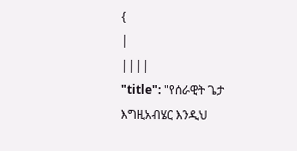{
|
||||
"title": "የሰራዊት ጌታ እግዚአብሄር እንዲህ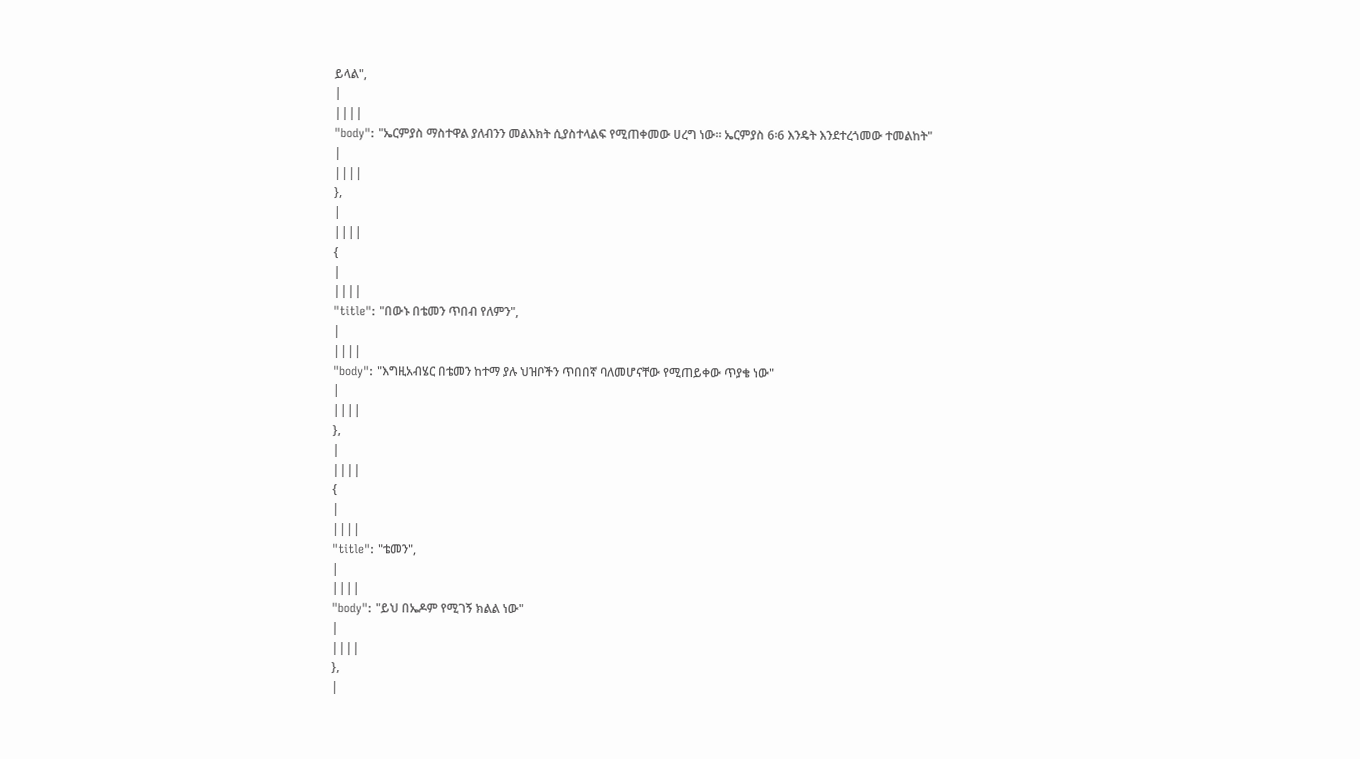ይላል",
|
||||
"body": "ኤርምያስ ማስተዋል ያለብንን መልእክት ሲያስተላልፍ የሚጠቀመው ሀረግ ነው፡፡ ኤርምያስ 6፡6 እንዴት እንደተረጎመው ተመልከት"
|
||||
},
|
||||
{
|
||||
"title": "በውኑ በቴመን ጥበብ የለምን",
|
||||
"body": "እግዚአብሄር በቴመን ከተማ ያሉ ህዝቦችን ጥበበኛ ባለመሆናቸው የሚጠይቀው ጥያቄ ነው"
|
||||
},
|
||||
{
|
||||
"title": "ቴመን",
|
||||
"body": "ይህ በኤዶም የሚገኝ ክልል ነው"
|
||||
},
|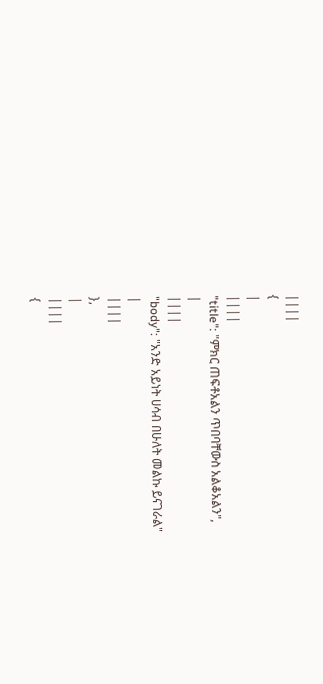||||
{
|
||||
"title": "ምክር ጠፍቶአልን ጥበባቸውስ አልቆአልን",
|
||||
"body": "አንድ አይነት ሀሳብ በሁለት መልኩ ይናገራል"
|
||||
},
|
||||
{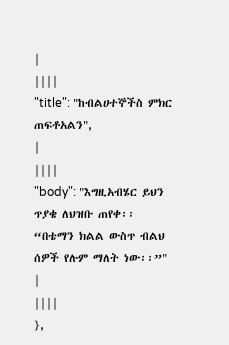|
||||
"title": "ከብልሀተኞችስ ምክር ጠፍቶአልን",
|
||||
"body": "እግዚአብሄር ይህን ጥያቄ ለህዝቡ ጠየቀ፡፡ “በቴማን ክልል ውስጥ ብልህ ሰዎች የሉም ማለት ነው፡፡”"
|
||||
},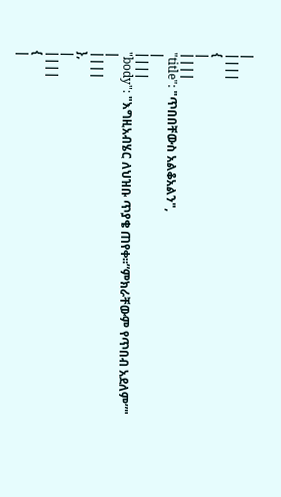|
||||
{
|
||||
"title": "ጥበበቸውስ አልቆአልን",
|
||||
"body": "እግዚአብሄር ለህዝቡ ጥያቄ ጠየቀ፡፡”ምክራቸውም የጥበብ አደለም”"
|
||||
},
|
||||
{
|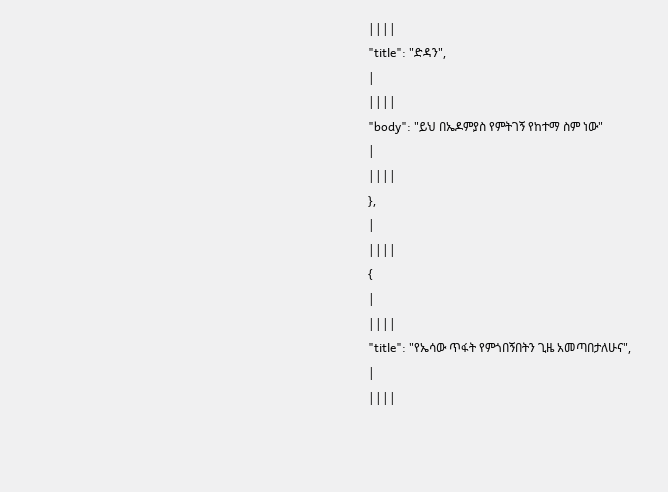||||
"title": "ድዳን",
|
||||
"body": "ይህ በኤዶምያስ የምትገኝ የከተማ ስም ነው"
|
||||
},
|
||||
{
|
||||
"title": "የኤሳው ጥፋት የምጎበኝበትን ጊዜ አመጣበታለሁና",
|
||||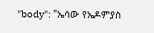"body": "ኤሳው የኤዶምያስ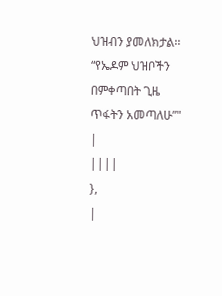ህዝብን ያመለክታል፡፡ “የኤዶም ህዝቦችን በምቀጣበት ጊዜ ጥፋትን አመጣለሁ”"
|
||||
},
|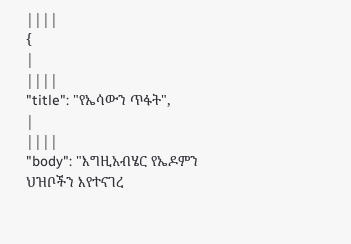||||
{
|
||||
"title": "የኤሳውን ጥፋት",
|
||||
"body": "እግዚአብሄር የኤዶምን ህዝቦችን እየተናገረ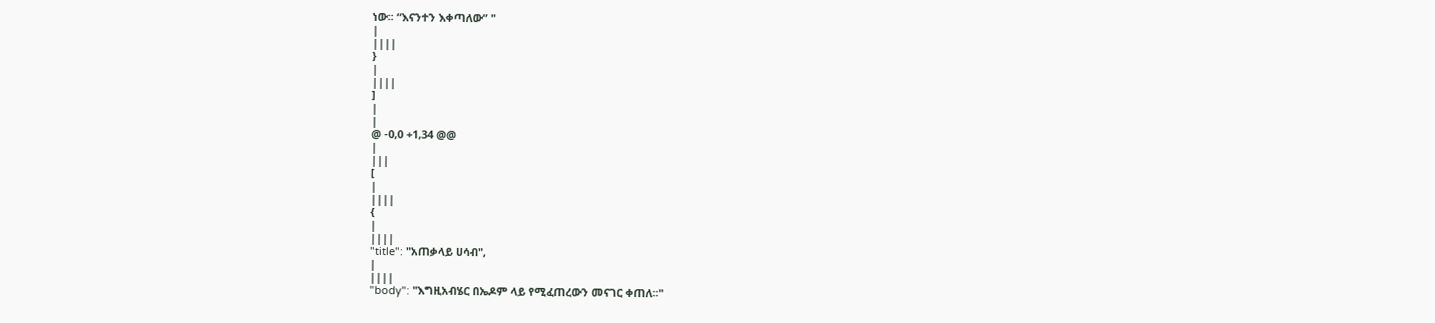ነው፡፡ “እናንተን እቀጣለው” "
|
||||
}
|
||||
]
|
|
@ -0,0 +1,34 @@
|
|||
[
|
||||
{
|
||||
"title": "አጠቃላይ ሀሳብ",
|
||||
"body": "እግዚአብሄር በኤዶም ላይ የሚፈጠረውን መናገር ቀጠለ፡፡"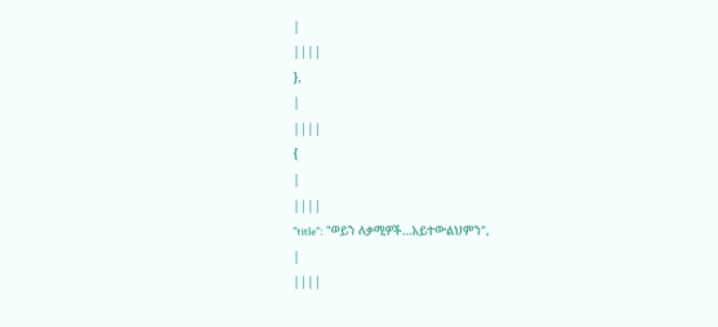|
||||
},
|
||||
{
|
||||
"title": "ወይን ለቃሚዎች…አይተውልህምን",
|
||||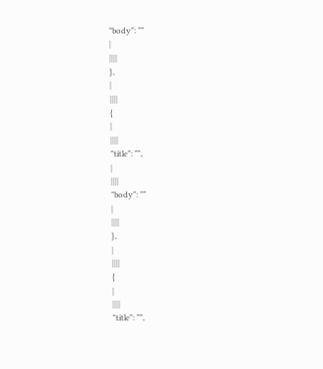"body": ""
|
||||
},
|
||||
{
|
||||
"title": "",
|
||||
"body": ""
|
||||
},
|
||||
{
|
||||
"title": "",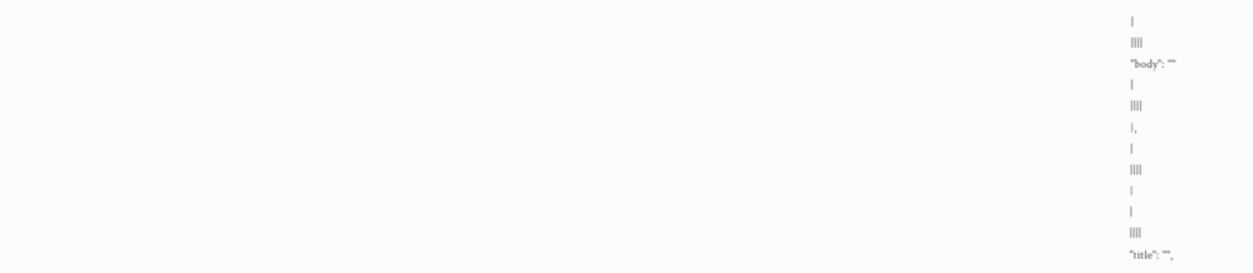|
||||
"body": ""
|
||||
},
|
||||
{
|
||||
"title": "",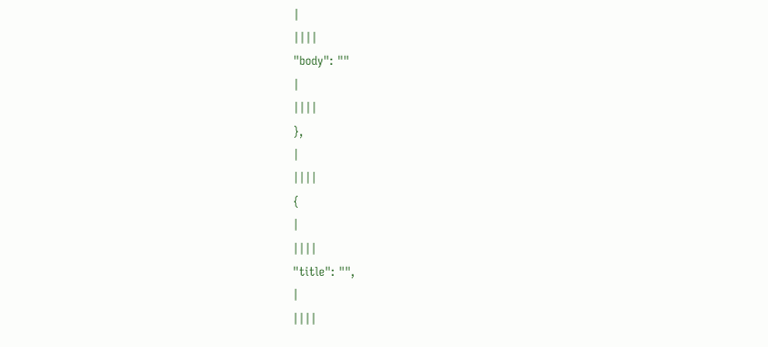|
||||
"body": ""
|
||||
},
|
||||
{
|
||||
"title": "",
|
||||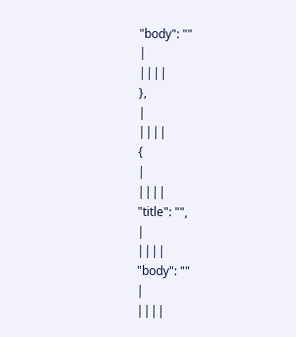"body": ""
|
||||
},
|
||||
{
|
||||
"title": "",
|
||||
"body": ""
|
||||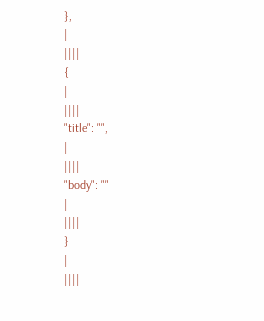},
|
||||
{
|
||||
"title": "",
|
||||
"body": ""
|
||||
}
|
||||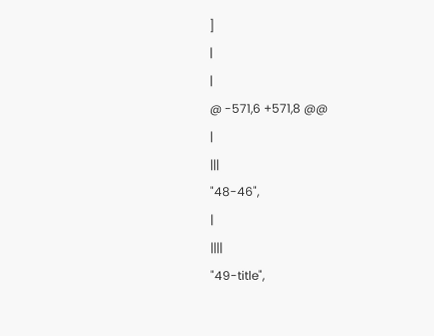]
|
|
@ -571,6 +571,8 @@
|
|||
"48-46",
|
||||
"49-title",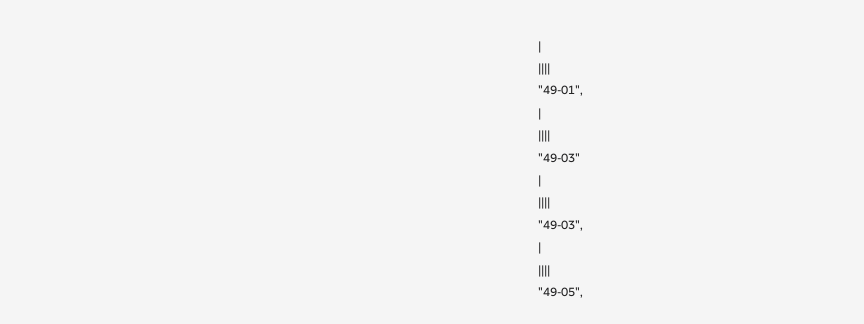|
||||
"49-01",
|
||||
"49-03"
|
||||
"49-03",
|
||||
"49-05",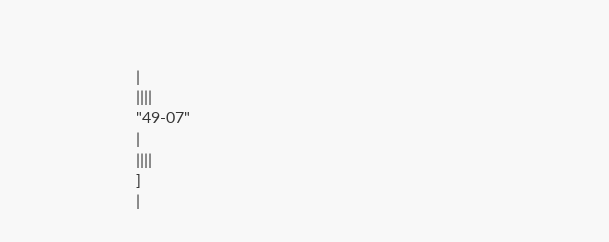|
||||
"49-07"
|
||||
]
|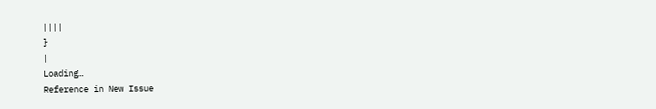||||
}
|
Loading…
Reference in New Issue